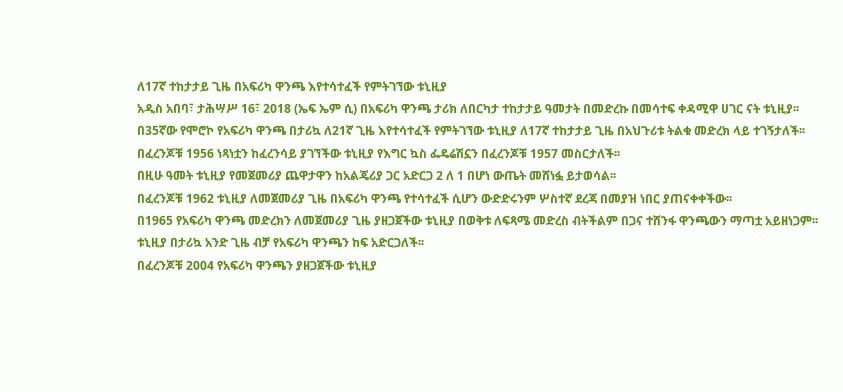ለ17ኛ ተከታታይ ጊዜ በአፍሪካ ዋንጫ እየተሳተፈች የምትገኘው ቱኒዚያ
አዲስ አበባ፣ ታሕሣሥ 16፣ 2018 (ኤፍ ኤም ሲ) በአፍሪካ ዋንጫ ታሪክ ለበርካታ ተከታታይ ዓመታት በመድረኩ በመሳተፍ ቀዳሚዋ ሀገር ናት ቱኒዚያ፡፡
በ35ኛው የሞሮኮ የአፍሪካ ዋንጫ በታሪኳ ለ21ኛ ጊዜ እየተሳተፈች የምትገኘው ቱኒዚያ ለ17ኛ ተከታታይ ጊዜ በአህጉሪቱ ትልቁ መድረክ ላይ ተገኝታለች፡፡
በፈረንጆቹ 1956 ነጻነቷን ከፈረንሳይ ያገኘችው ቱኒዚያ የእግር ኳስ ፌዴሬሽኗን በፈረንጆቹ 1957 መስርታለች፡፡
በዚሁ ዓመት ቱኒዚያ የመጀመሪያ ጨዋታዋን ከአልጄሪያ ጋር አድርጋ 2 ለ 1 በሆነ ውጤት መሸነፏ ይታወሳል፡፡
በፈረንጆቹ 1962 ቱኒዚያ ለመጀመሪያ ጊዜ በአፍሪካ ዋንጫ የተሳተፈች ሲሆን ውድድሩንም ሦስተኛ ደረጃ በመያዝ ነበር ያጠናቀቀችው፡፡
በ1965 የአፍሪካ ዋንጫ መድረክን ለመጀመሪያ ጊዜ ያዘጋጀችው ቱኒዚያ በወቅቱ ለፍጻሜ መድረስ ብትችልም በጋና ተሸንፋ ዋንጫውን ማጣቷ አይዘነጋም፡፡
ቱኒዚያ በታሪኳ አንድ ጊዜ ብቻ የአፍሪካ ዋንጫን ከፍ አድርጋለች፡፡
በፈረንጆቹ 2004 የአፍሪካ ዋንጫን ያዘጋጀችው ቱኒዚያ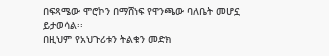በፍጻሜው ሞሮኮን በማሸነፍ የዋንጫው ባለቤት መሆኗ ይታወሳል፡፡
በዚህም የአህጉሪቱን ትልቁን መድክ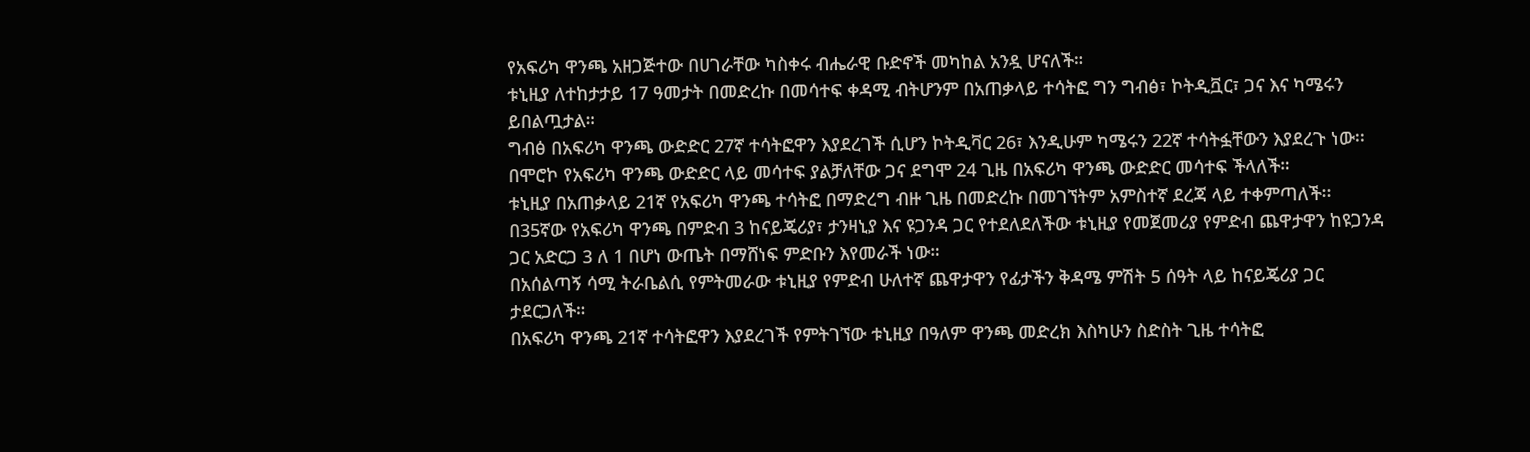የአፍሪካ ዋንጫ አዘጋጅተው በሀገራቸው ካስቀሩ ብሔራዊ ቡድኖች መካከል አንዷ ሆናለች።
ቱኒዚያ ለተከታታይ 17 ዓመታት በመድረኩ በመሳተፍ ቀዳሚ ብትሆንም በአጠቃላይ ተሳትፎ ግን ግብፅ፣ ኮትዲቯር፣ ጋና እና ካሜሩን ይበልጧታል።
ግብፅ በአፍሪካ ዋንጫ ውድድር 27ኛ ተሳትፎዋን እያደረገች ሲሆን ኮትዲቫር 26፣ እንዲሁም ካሜሩን 22ኛ ተሳትፏቸውን እያደረጉ ነው፡፡
በሞሮኮ የአፍሪካ ዋንጫ ውድድር ላይ መሳተፍ ያልቻለቸው ጋና ደግሞ 24 ጊዜ በአፍሪካ ዋንጫ ውድድር መሳተፍ ችላለች።
ቱኒዚያ በአጠቃላይ 21ኛ የአፍሪካ ዋንጫ ተሳትፎ በማድረግ ብዙ ጊዜ በመድረኩ በመገኘትም አምስተኛ ደረጃ ላይ ተቀምጣለች፡፡
በ35ኛው የአፍሪካ ዋንጫ በምድብ 3 ከናይጄሪያ፣ ታንዛኒያ እና ዩጋንዳ ጋር የተደለደለችው ቱኒዚያ የመጀመሪያ የምድብ ጨዋታዋን ከዩጋንዳ ጋር አድርጋ 3 ለ 1 በሆነ ውጤት በማሸነፍ ምድቡን እየመራች ነው።
በአሰልጣኝ ሳሚ ትራቤልሲ የምትመራው ቱኒዚያ የምድብ ሁለተኛ ጨዋታዋን የፊታችን ቅዳሜ ምሽት 5 ሰዓት ላይ ከናይጄሪያ ጋር ታደርጋለች።
በአፍሪካ ዋንጫ 21ኛ ተሳትፎዋን እያደረገች የምትገኘው ቱኒዚያ በዓለም ዋንጫ መድረክ እስካሁን ስድስት ጊዜ ተሳትፎ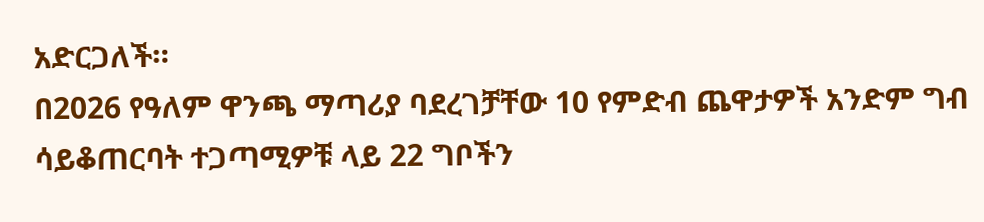አድርጋለች።
በ2026 የዓለም ዋንጫ ማጣሪያ ባደረገቻቸው 10 የምድብ ጨዋታዎች አንድም ግብ ሳይቆጠርባት ተጋጣሚዎቹ ላይ 22 ግቦችን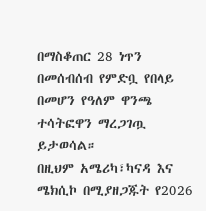በማስቆጠር 28 ነጥን በመሰብሰብ የምድቧ የበላይ በመሆን የዓለም ዋንጫ ተሳትፎዋን ማረጋገጧ ይታወሳል።
በዚህም አሜሪካ፣ካናዳ እና ሜክሲኮ በሚያዘጋጁት የ2026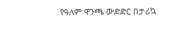የዓለም ዋንጫ ውድድር በታሪኳ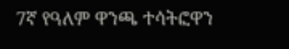7ኛ የዓለም ዋንጫ ተሳትፎዋን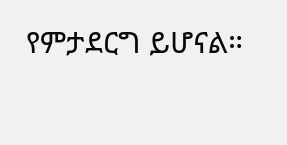የምታደርግ ይሆናል።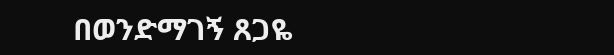በወንድማገኝ ጸጋዬ